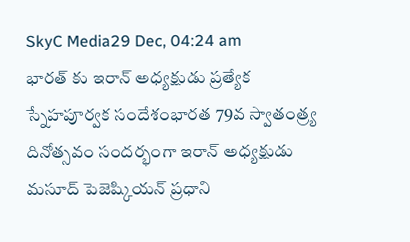SkyC Media29 Dec, 04:24 am
భారత్ కు ఇరాన్ అధ్యక్షుడు ప్రత్యేక స్నేహపూర్వక సందేశంభారత 79వ స్వాతంత్ర్య దినోత్సవం సందర్భంగా ఇరాన్ అధ్యక్షుడు మసూద్ పెజెష్కియన్ ప్రధాని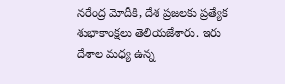నరేంద్ర మోదీకి, దేశ ప్రజలకు ప్రత్యేక శుభాకాంక్షలు తెలియజేశారు. ఇరు దేశాల మధ్య ఉన్న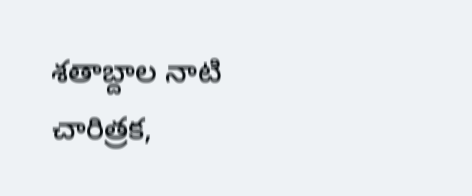శతాబ్దాల నాటి చారిత్రక,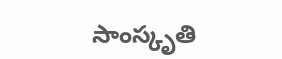సాంస్కృతి